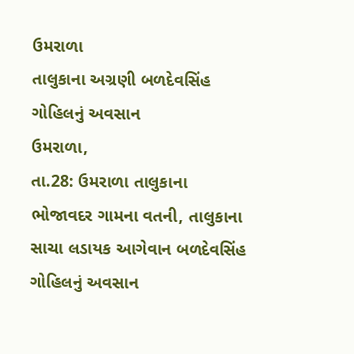ઉમરાળા
તાલુકાના અગ્રણી બળદેવસિંહ ગોહિલનું અવસાન
ઉમરાળા,
તા.28: ઉમરાળા તાલુકાના ભોજાવદર ગામના વતની, તાલુકાના સાચા લડાયક આગેવાન બળદેવસિંહ
ગોહિલનું અવસાન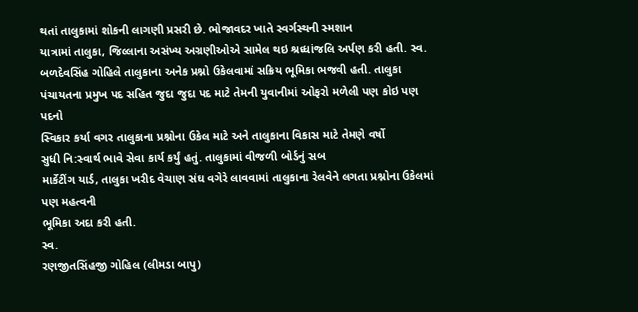થતાં તાલુકામાં શોકની લાગણી પ્રસરી છે. ભોજાવદર ખાતે સ્વર્ગસ્થની સ્મશાન
યાત્રામાં તાલુકા, જિલ્લાના અસંખ્ય અગ્રણીઓએ સામેલ થઇ શ્રધ્ધાંજલિ અર્પણ કરી હતી. સ્વ.
બળદેવસિંહ ગોહિલે તાલુકાના અનેક પ્રશ્નો ઉકેલવામાં સક્રિય ભૂમિકા ભજવી હતી. તાલુકા
પંચાયતના પ્રમુખ પદ સહિત જુદા જુદા પદ માટે તેમની યુવાનીમાં ઓફરો મળેલી પણ કોઇ પણ પદનો
સ્વિકાર કર્યા વગર તાલુકાના પ્રશ્નોના ઉકેલ માટે અને તાલુકાના વિકાસ માટે તેમણે વર્ષો
સુધી નિ:સ્વાર્થ ભાવે સેવા કાર્ય કર્યું હતું. તાલુકામાં વીજળી બોર્ડનું સબ
માર્કેટીંગ યાર્ડ, તાલુકા ખરીદ વેચાણ સંઘ વગેરે લાવવામાં તાલુકાના રેલવેને લગતા પ્રશ્નોના ઉકેલમાં પણ મહત્વની
ભૂમિકા અદા કરી હતી.
સ્વ.
રણજીતસિંહજી ગોહિલ (લીમડા બાપુ)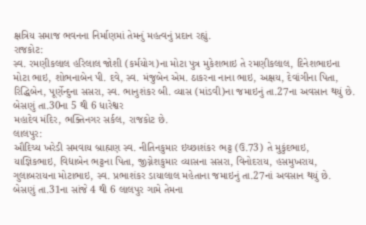ક્ષત્રિય સમાજ ભવનના નિર્માણમાં તેમનું મહત્વનું પ્રદાન રહ્યું.
રાજકોટ:
સ્વ. રમણીકલાલ હરિલાલ જોશી (કર્મયોગ)ના મોટા પુત્ર મુકેશભાઇ તે રમણીકલાલ, દિનેશભાઇના
મોટા ભાઇ, શોભનાબેન પી. દવે, સ્વ. મંજુબેન એમ. ઠાકરના નાના ભાઇ, અક્ષય, દેવાંગીના પિતા,
રિદ્ધિબેન, પૂર્ણેન્દુના સસરા, સ્વ. ભાનુશંકર બી. વ્યાસ (માંડવી)ના જમાઇનું તા.27ના અવસાન થયું છે. બેસણું તા.30ના 5 થી 6 ધારેશ્વર
મહાદેવ મંદિર, ભક્તિનગર સર્કલ, રાજકોટ છે.
લાલપુર:
ઔદિચ્ય ખરેડી સમવાય બ્રાહ્મણ સ્વ. નીતિનકુમાર ઇચ્છાશંકર ભટ્ટ (ઉ.73) તે મુકુંદભાઇ,
યાજ્ઞિકભાઇ, વિદ્યાબેન ભટ્ટના પિતા, જીગ્નેશકુમાર વ્યાસના સસરા, વિનોદરાય, હસમુખરાય,
ગુલાબરાયના મોટાભાઇ, સ્વ. પ્રભાશંકર ડાયાલાલ મહેતાના જમાઇનું તા.27નાં અવસાન થયું છે.
બેસણું તા.31ના સાંજે 4 થી 6 લાલપુર ગામે તેમના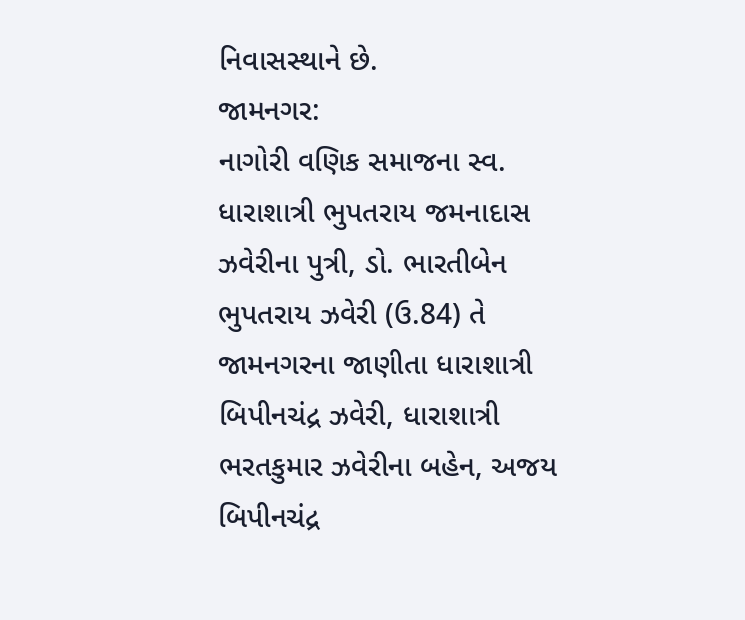નિવાસસ્થાને છે.
જામનગર:
નાગોરી વણિક સમાજના સ્વ. ધારાશાત્રી ભુપતરાય જમનાદાસ ઝવેરીના પુત્રી, ડો. ભારતીબેન
ભુપતરાય ઝવેરી (ઉ.84) તે જામનગરના જાણીતા ધારાશાત્રી બિપીનચંદ્ર ઝવેરી, ધારાશાત્રી
ભરતકુમાર ઝવેરીના બહેન, અજય બિપીનચંદ્ર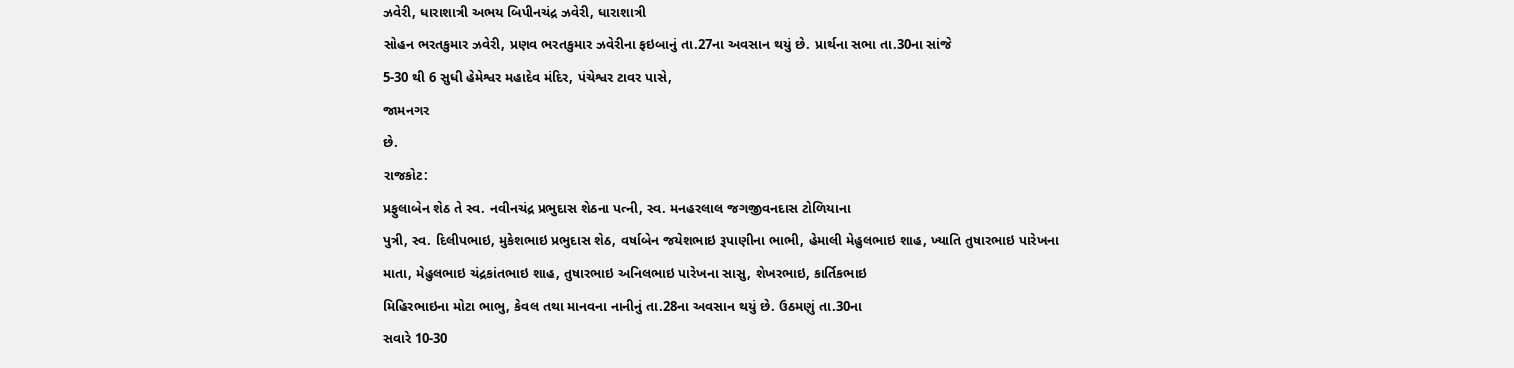ઝવેરી, ધારાશાત્રી અભય બિપીનચંદ્ર ઝવેરી, ધારાશાત્રી
સોહન ભરતકુમાર ઝવેરી, પ્રણવ ભરતકુમાર ઝવેરીના ફઇબાનું તા.27ના અવસાન થયું છે. પ્રાર્થના સભા તા.30ના સાંજે
5-30 થી 6 સુધી હેમેશ્વર મહાદેવ મંદિર, પંચેશ્વર ટાવર પાસે,
જામનગર
છે.
રાજકોટ:
પ્રફુલાબેન શેઠ તે સ્વ. નવીનચંદ્ર પ્રભુદાસ શેઠના પત્ની, સ્વ. મનહરલાલ જગજીવનદાસ ટોળિયાના
પુત્રી, સ્વ. દિલીપભાઇ, મુકેશભાઇ પ્રભુદાસ શેઠ, વર્ષાબેન જયેશભાઇ રૂપાણીના ભાભી, હેમાલી મેહુલભાઇ શાહ, ખ્યાતિ તુષારભાઇ પારેખના
માતા, મેહુલભાઇ ચંદ્રકાંતભાઇ શાહ, તુષારભાઇ અનિલભાઇ પારેખના સાસુ, શેખરભાઇ, કાર્તિકભાઇ
મિહિરભાઇના મોટા ભાભુ, કેવલ તથા માનવના નાનીનું તા.28ના અવસાન થયું છે. ઉઠમણું તા.30ના
સવારે 10-30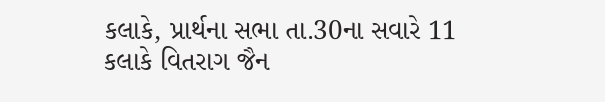કલાકે, પ્રાર્થના સભા તા.30ના સવારે 11 કલાકે વિતરાગ જૈન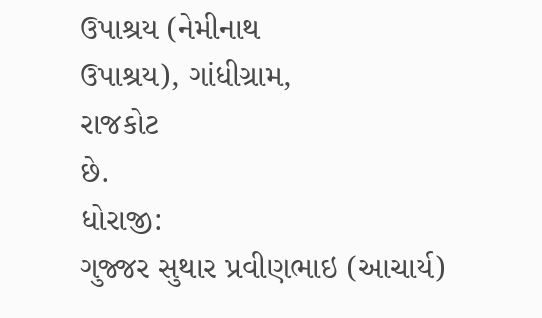ઉપાશ્રય (નેમીનાથ
ઉપાશ્રય), ગાંધીગ્રામ,
રાજકોટ
છે.
ધોરાજી:
ગુજ્જર સુથાર પ્રવીણભાઇ (આચાર્ય)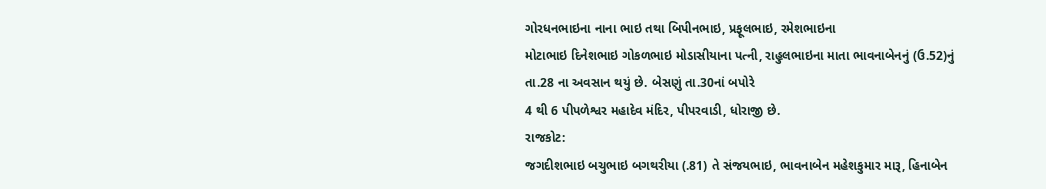ગોરધનભાઇના નાના ભાઇ તથા બિપીનભાઇ, પ્રફૂલભાઇ, રમેશભાઇના
મોટાભાઇ દિનેશભાઇ ગોકળભાઇ મોડાસીયાના પત્ની, રાહુલભાઇના માતા ભાવનાબેનનું (ઉ.52)નું
તા.28 ના અવસાન થયું છે. બેસણું તા.30નાં બપોરે
4 થી 6 પીપળેશ્વર મહાદેવ મંદિર, પીપરવાડી, ધોરાજી છે.
રાજકોટ:
જગદીશભાઇ બચુભાઇ બગથરીયા (.81) તે સંજયભાઇ, ભાવનાબેન મહેશકુમાર મારૂ, હિનાબેન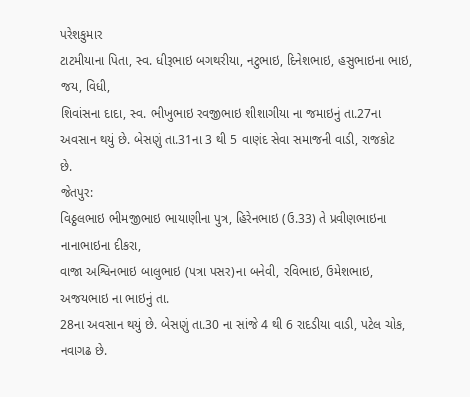પરેશકુમાર
ટાટમીયાના પિતા, સ્વ. ધીરૂભાઇ બગથરીયા, નટુભાઇ, દિનેશભાઇ, હસુભાઇના ભાઇ, જય, વિધી,
શિવાંસના દાદા, સ્વ. ભીખુભાઇ રવજીભાઇ શીશાગીયા ના જમાઇનું તા.27ના અવસાન થયું છે. બેસણું તા.31ના 3 થી 5 વાણંદ સેવા સમાજની વાડી, રાજકોટ
છે.
જેતપુર:
વિઠ્ઠલભાઇ ભીમજીભાઇ ભાયાણીના પુત્ર, હિરેનભાઇ (ઉ.33) તે પ્રવીણભાઇના નાનાભાઇના દીકરા,
વાજા અશ્વિનભાઇ બાલુભાઇ (પત્રા પસર)ના બનેવી, રવિભાઇ, ઉમેશભાઇ, અજયભાઇ ના ભાઇનું તા.
28ના અવસાન થયું છે. બેસણું તા.30 ના સાંજે 4 થી 6 રાદડીયા વાડી, પટેલ ચોક, નવાગઢ છે.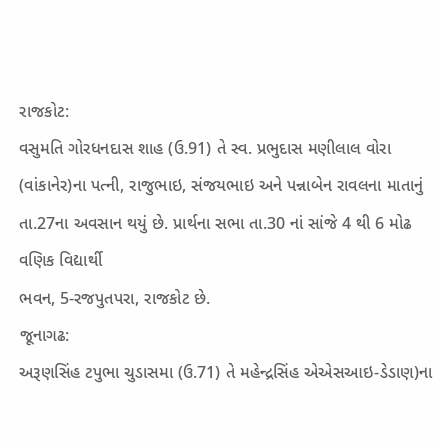રાજકોટ:
વસુમતિ ગોરધનદાસ શાહ (ઉ.91) તે સ્વ. પ્રભુદાસ મણીલાલ વોરા (વાંકાનેર)ના પત્ની, રાજુભાઇ, સંજયભાઇ અને પન્નાબેન રાવલના માતાનું
તા.27ના અવસાન થયું છે. પ્રાર્થના સભા તા.30 નાં સાંજે 4 થી 6 મોઢ વણિક વિદ્યાર્થી
ભવન, 5-રજપુતપરા, રાજકોટ છે.
જૂનાગઢ:
અરૂણસિંહ ટપુભા ચુડાસમા (ઉ.71) તે મહેન્દ્રસિંહ એએસઆઇ-ડેડાણ)ના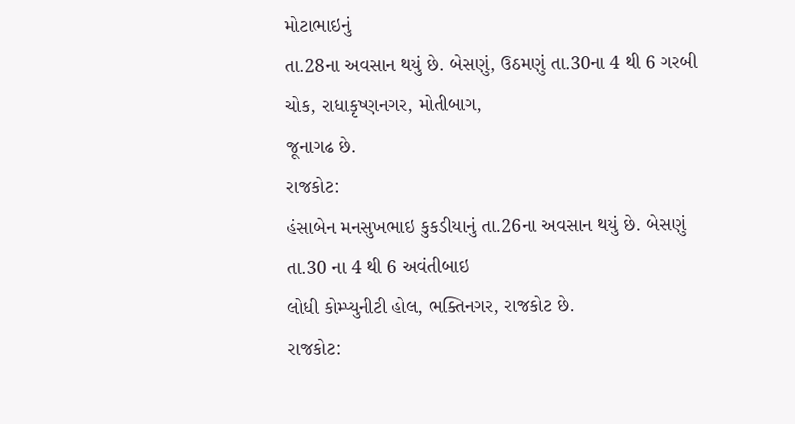મોટાભાઇનું
તા.28ના અવસાન થયું છે. બેસણું, ઉઠમણું તા.30ના 4 થી 6 ગરબી ચોક, રાધાકૃષ્ણનગર, મોતીબાગ,
જૂનાગઢ છે.
રાજકોટ:
હંસાબેન મનસુખભાઇ કુકડીયાનું તા.26ના અવસાન થયું છે. બેસણું તા.30 ના 4 થી 6 અવંતીબાઇ
લોધી કોમ્પ્યુનીટી હોલ, ભક્તિનગર, રાજકોટ છે.
રાજકોટ: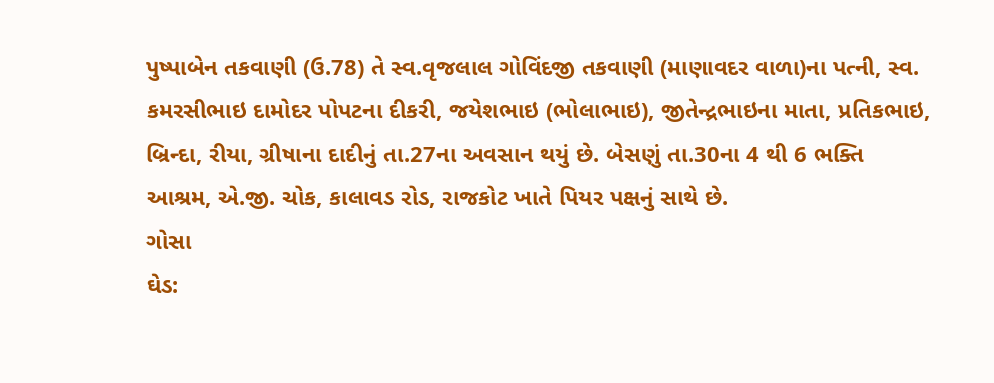પુષ્પાબેન તકવાણી (ઉ.78) તે સ્વ.વૃજલાલ ગોવિંદજી તકવાણી (માણાવદર વાળા)ના પત્ની, સ્વ.
કમરસીભાઇ દામોદર પોપટના દીકરી, જયેશભાઇ (ભોલાભાઇ), જીતેન્દ્રભાઇના માતા, પ્રતિકભાઇ,
બ્રિન્દા, રીયા, ગ્રીષાના દાદીનું તા.27ના અવસાન થયું છે. બેસણું તા.30ના 4 થી 6 ભક્તિ
આશ્રમ, એ.જી. ચોક, કાલાવડ રોડ, રાજકોટ ખાતે પિયર પક્ષનું સાથે છે.
ગોસા
ઘેડ: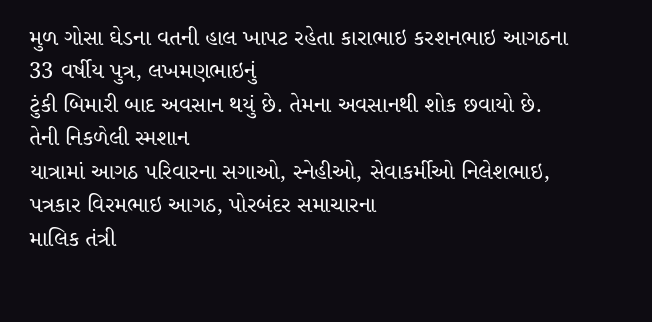મુળ ગોસા ઘેડના વતની હાલ ખાપટ રહેતા કારાભાઇ કરશનભાઇ આગઠના 33 વર્ષીય પુત્ર, લખમણભાઇનું
ટુંકી બિમારી બાદ અવસાન થયું છે. તેમના અવસાનથી શોક છવાયો છે. તેની નિકળેલી સ્મશાન
યાત્રામાં આગઠ પરિવારના સગાઓ, સ્નેહીઓ, સેવાકર્મીઓ નિલેશભાઇ, પત્રકાર વિરમભાઇ આગઠ, પોરબંદર સમાચારના
માલિક તંત્રી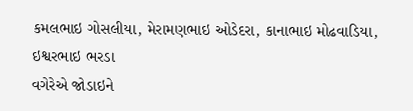કમલભાઇ ગોસલીયા, મેરામણભાઇ ઓડેદરા, કાનાભાઇ મોઢવાડિયા, ઇશ્વરભાઇ ભરડા
વગેરેએ જોડાઇને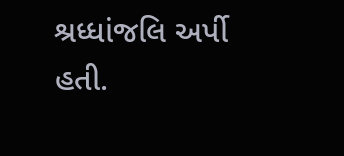શ્રધ્ધાંજલિ અર્પી હતી.